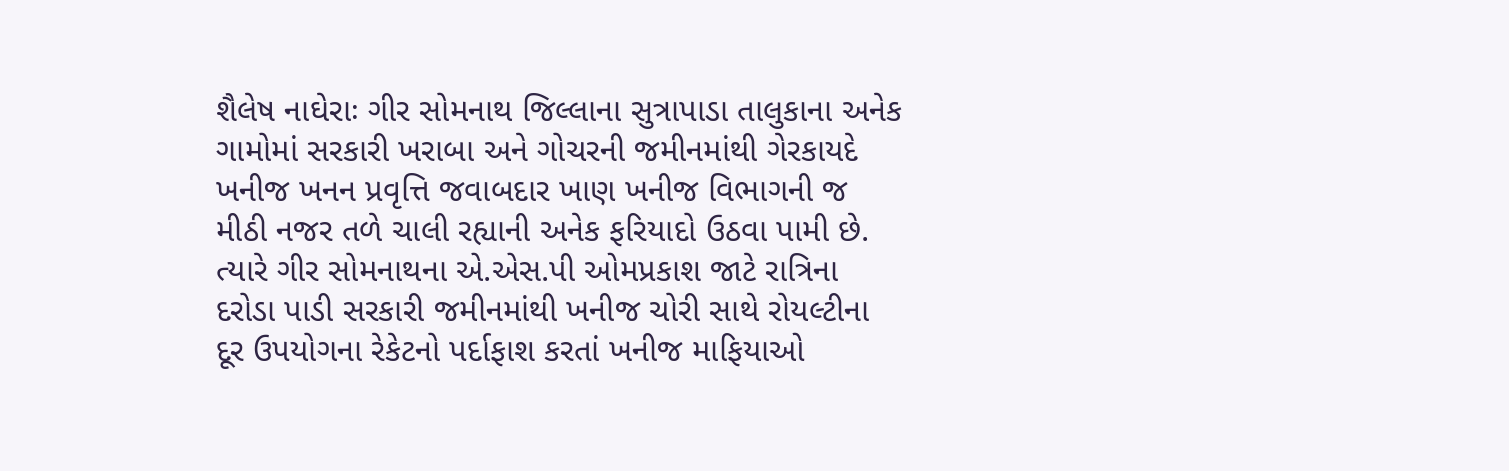શૈલેષ નાઘેરાઃ ગીર સોમનાથ જિલ્લાના સુત્રાપાડા તાલુકાના અનેક ગામોમાં સરકારી ખરાબા અને ગોચરની જમીનમાંથી ગેરકાયદે ખનીજ ખનન પ્રવૃત્તિ જવાબદાર ખાણ ખનીજ વિભાગની જ મીઠી નજર તળે ચાલી રહ્યાની અનેક ફરિયાદો ઉઠવા પામી છે. ત્યારે ગીર સોમનાથના એ.એસ.પી ઓમપ્રકાશ જાટે રાત્રિના દરોડા પાડી સરકારી જમીનમાંથી ખનીજ ચોરી સાથે રોયલ્ટીના દૂર ઉપયોગના રેકેટનો પર્દાફાશ કરતાં ખનીજ માફિયાઓ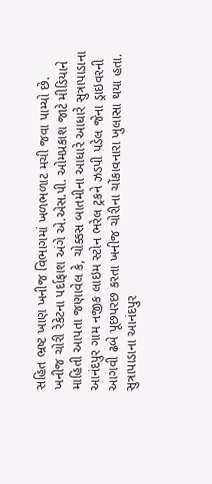સહિત ભ્રષ્ટ ખાણ ખનીજ વિભાગમાં ખળભળાટ મચી જવા પામ્યો છે.
ખનીજ ચોરી રેકેટના પર્દાફાશ અંગે એ.એસ.પી. ઓમપ્રકાશ જાટે મીડિયાને માહિતી આપતા જણાવેલ કે, ચોક્કસ બાતમીના આધારે આધારે સુત્રાપાડાના આનંદપુર ગામ નજીક લાઇમ સ્ટોન ભરેલ ટ્રકને ઝડપી પડેલ જેના ડ્રાઇવરની આગવી ઢબે પૂછપરછ કરતા ખનીજ ચોરીના ચોંકાવનારા ખુલાસા થયા હતા.
સુત્રાપાડાના આનંદપુર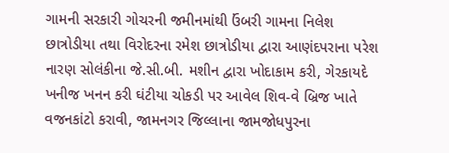ગામની સરકારી ગોચરની જમીનમાંથી ઉંબરી ગામના નિલેશ છાત્રોડીયા તથા વિરોદરના રમેશ છાત્રોડીયા દ્વારા આણંદપરાના પરેશ નારણ સોલંકીના જે.સી.બી. મશીન દ્વારા ખોદાકામ કરી, ગેરકાયદે ખનીજ ખનન કરી ઘંટીયા ચોકડી પર આવેલ શિવ-વે બ્રિજ ખાતે વજનકાંટો કરાવી, જામનગર જિલ્લાના જામજોધપુરના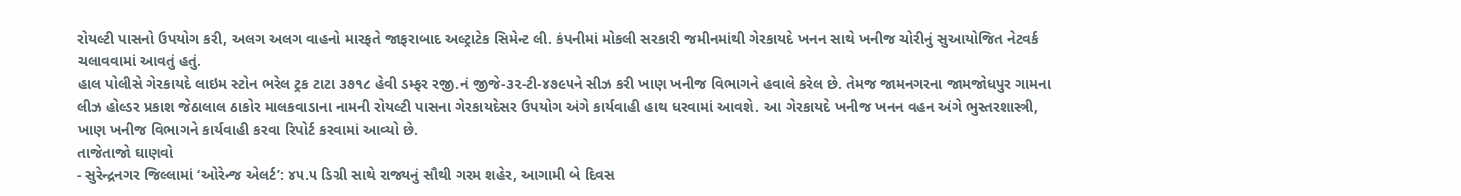રોયલ્ટી પાસનો ઉપયોગ કરી, અલગ અલગ વાહનો મારફતે જાફરાબાદ અલ્ટ્રાટેક સિમેન્ટ લી. કંપનીમાં મોકલી સરકારી જમીનમાંથી ગેરકાયદે ખનન સાથે ખનીજ ચોરીનું સુઆયોજિત નેટવર્ક ચલાવવામાં આવતું હતું.
હાલ પોલીસે ગેરકાયદે લાઇમ સ્ટોન ભરેલ ટ્રક ટાટા ૩૭૧૮ હેવી ડમ્ફર રજી.નં જીજે-૩૨-ટી-૪૭૯૫ને સીઝ કરી ખાણ ખનીજ વિભાગને હવાલે કરેલ છે. તેમજ જામનગરના જામજોધપુર ગામના લીઝ હોલ્ડર પ્રકાશ જેઠાલાલ ઠાકોર માલકવાડાના નામની રોયલ્ટી પાસના ગેરકાયદેસર ઉપયોગ અંગે કાર્યવાહી હાથ ધરવામાં આવશે. આ ગેરકાયદે ખનીજ ખનન વહન અંગે ભુસ્તરશાસ્ત્રી, ખાણ ખનીજ વિભાગને કાર્યવાહી કરવા રિપોર્ટ કરવામાં આવ્યો છે.
તાજેતાજો ઘાણવો
- સુરેન્દ્રનગર જિલ્લામાં ‘ઓરેન્જ એલર્ટ’: ૪૫.૫ ડિગ્રી સાથે રાજ્યનું સૌથી ગરમ શહેર, આગામી બે દિવસ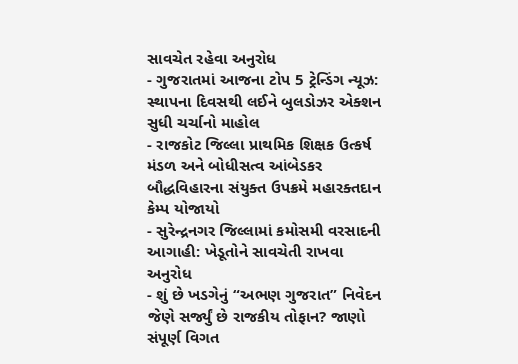સાવચેત રહેવા અનુરોધ
- ગુજરાતમાં આજના ટોપ 5 ટ્રેન્ડિંગ ન્યૂઝ: સ્થાપના દિવસથી લઈને બુલડોઝર એક્શન સુધી ચર્ચાનો માહોલ
- રાજકોટ જિલ્લા પ્રાથમિક શિક્ષક ઉત્કર્ષ મંડળ અને બોધીસત્વ આંબેડકર બૌદ્ધવિહારના સંયુક્ત ઉપક્રમે મહારક્તદાન કેમ્પ યોજાયો
- સુરેન્દ્રનગર જિલ્લામાં કમોસમી વરસાદની આગાહી: ખેડૂતોને સાવચેતી રાખવા અનુરોધ
- શું છે ખડગેનું “અભણ ગુજરાત” નિવેદન જેણે સર્જ્યું છે રાજકીય તોફાન? જાણો સંપૂર્ણ વિગત